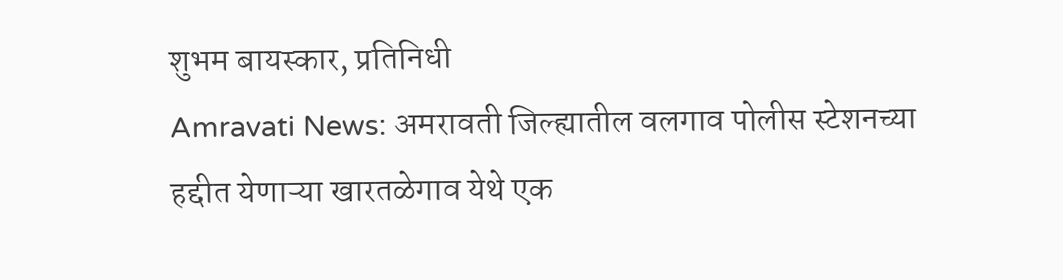शुभम बायस्कार, प्रतिनिधी
Amravati News: अमरावती जिल्ह्यातील वलगाव पोलीस स्टेशनच्या हद्दीत येणाऱ्या खारतळेगाव येथे एक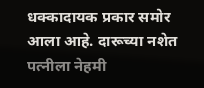धक्कादायक प्रकार समोर आला आहे. दारूच्या नशेत पत्नीला नेहमी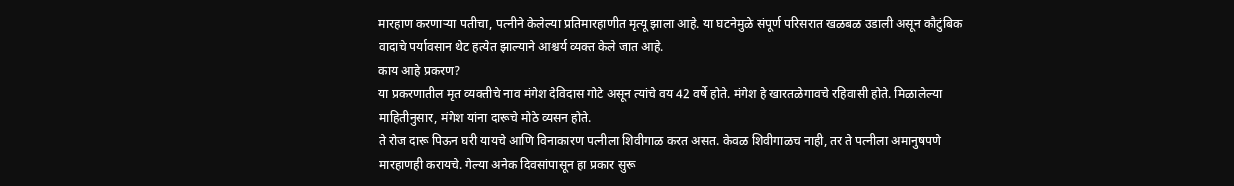मारहाण करणाऱ्या पतीचा, पत्नीने केलेल्या प्रतिमारहाणीत मृत्यू झाला आहे. या घटनेमुळे संपूर्ण परिसरात खळबळ उडाली असून कौटुंबिक वादाचे पर्यावसान थेट हत्येत झाल्याने आश्चर्य व्यक्त केले जात आहे.
काय आहे प्रकरण?
या प्रकरणातील मृत व्यक्तीचे नाव मंगेश देविदास गोटे असून त्यांचे वय 42 वर्षे होते. मंगेश हे खारतळेगावचे रहिवासी होते. मिळालेल्या माहितीनुसार, मंगेश यांना दारूचे मोठे व्यसन होते.
ते रोज दारू पिऊन घरी यायचे आणि विनाकारण पत्नीला शिवीगाळ करत असत. केवळ शिवीगाळच नाही, तर ते पत्नीला अमानुषपणे मारहाणही करायचे. गेल्या अनेक दिवसांपासून हा प्रकार सुरू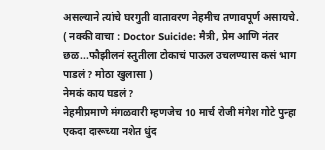असल्याने त्यांचे घरगुती वातावरण नेहमीच तणावपूर्ण असायचे.
( नक्की वाचा : Doctor Suicide: मैत्री, प्रेम आणि नंतर छळ...फौझीलनं स्तुतीला टोकाचं पाऊल उचलण्यास कसं भाग पाडलं? मोठा खुलासा )
नेमकं काय घडलं?
नेहमीप्रमाणे मंगळवारी म्हणजेच 10 मार्च रोजी मंगेश गोटे पुन्हा एकदा दारूच्या नशेत धुंद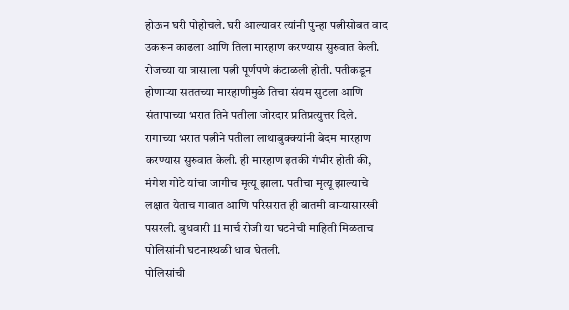होऊन घरी पोहोचले. घरी आल्यावर त्यांनी पुन्हा पत्नीसोबत वाद उकरून काढला आणि तिला मारहाण करण्यास सुरुवात केली. रोजच्या या त्रासाला पत्नी पूर्णपणे कंटाळली होती. पतीकडून होणाऱ्या सततच्या मारहाणीमुळे तिचा संयम सुटला आणि संतापाच्या भरात तिने पतीला जोरदार प्रतिप्रत्युत्तर दिले.
रागाच्या भरात पत्नीने पतीला लाथाबुक्क्यांनी बेदम मारहाण करण्यास सुरुवात केली. ही मारहाण इतकी गंभीर होती की, मंगेश गोटे यांचा जागीच मृत्यू झाला. पतीचा मृत्यू झाल्याचे लक्षात येताच गावात आणि परिसरात ही बातमी वाऱ्यासारखी पसरली. बुधवारी 11 मार्च रोजी या घटनेची माहिती मिळताच पोलिसांनी घटनास्थळी धाव घेतली.
पोलिसांची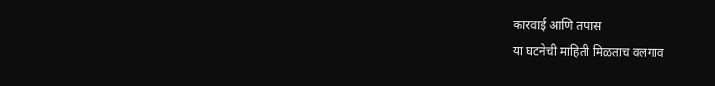कारवाई आणि तपास
या घटनेची माहिती मिळताच वलगाव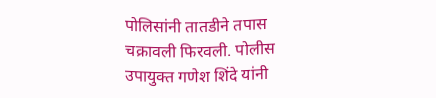पोलिसांनी तातडीने तपास चक्रावली फिरवली. पोलीस उपायुक्त गणेश शिंदे यांनी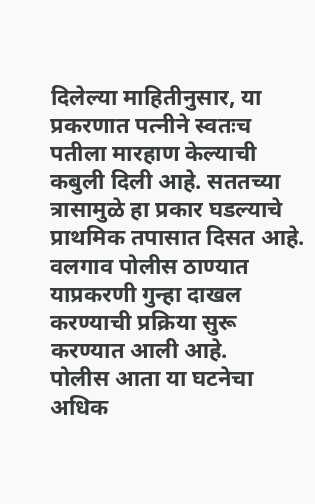दिलेल्या माहितीनुसार, या प्रकरणात पत्नीने स्वतःच पतीला मारहाण केल्याची कबुली दिली आहे. सततच्या त्रासामुळे हा प्रकार घडल्याचे प्राथमिक तपासात दिसत आहे. वलगाव पोलीस ठाण्यात याप्रकरणी गुन्हा दाखल करण्याची प्रक्रिया सुरू करण्यात आली आहे.
पोलीस आता या घटनेचा अधिक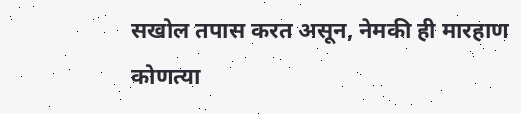सखोल तपास करत असून, नेमकी ही मारहाण कोणत्या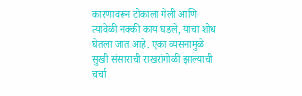कारणावरून टोकाला गेली आणि त्यावेळी नक्की काय घडले, याचा शोध घेतला जात आहे. एका व्यसनामुळे सुखी संसाराची राखरांगोळी झाल्याची चर्चा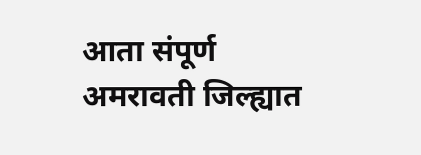आता संपूर्ण अमरावती जिल्ह्यात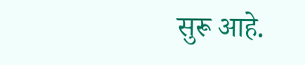सुरू आहे.